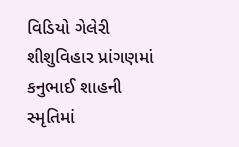વિડિયો ગેલેરી શીશુવિહાર પ્રાંગણમાં કનુભાઈ શાહની સ્મૃતિમાં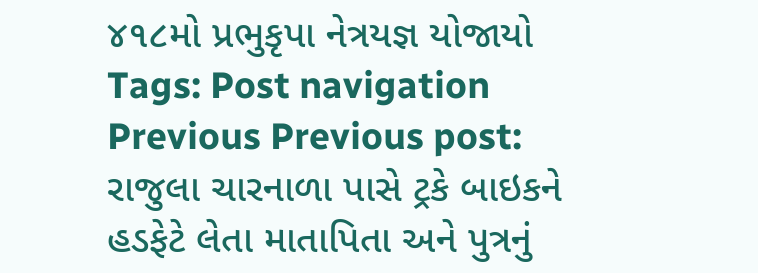૪૧૮મો પ્રભુકૃપા નેત્રયજ્ઞ યોજાયો Tags: Post navigation Previous Previous post: રાજુલા ચારનાળા પાસે ટ્રકે બાઇકને હડફેટે લેતા માતાપિતા અને પુત્રનું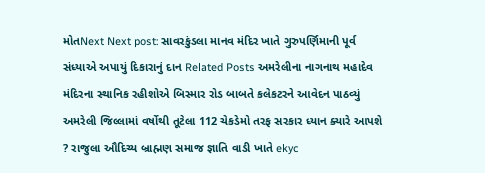મોતNext Next post: સાવરકુંડલા માનવ મંદિર ખાતે ગુરુપર્ણિમાની પૂર્વ સંધ્યાએ અપાયું દિકારાનું દાન Related Posts અમરેલીના નાગનાથ મહાદેવ મંદિરના સ્થાનિક રહીશોએ બિસ્માર રોડ બાબતે કલેકટરને આવેદન પાઠવ્યું અમરેલી જિલ્લામાં વર્ષોથી તૂટેલા 112 ચેકડેમો તરફ સરકાર ધ્યાન ક્યારે આપશે ? રાજુલા ઔદિચ્ય બ્રાહ્મણ સમાજ જ્ઞાતિ વાડી ખાતે ekyc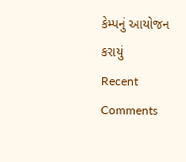કેમ્પનું આયોજન કરાયું
Recent Comments